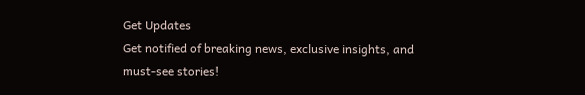Get Updates
Get notified of breaking news, exclusive insights, and must-see stories!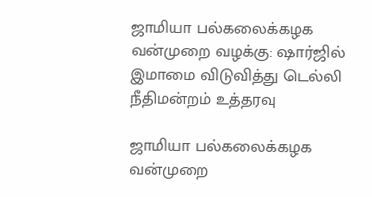ஜாமியா பல்கலைக்கழக வன்முறை வழக்கு: ஷார்ஜில் இமாமை விடுவித்து டெல்லி நீதிமன்றம் உத்தரவு

ஜாமியா பல்கலைக்கழக வன்முறை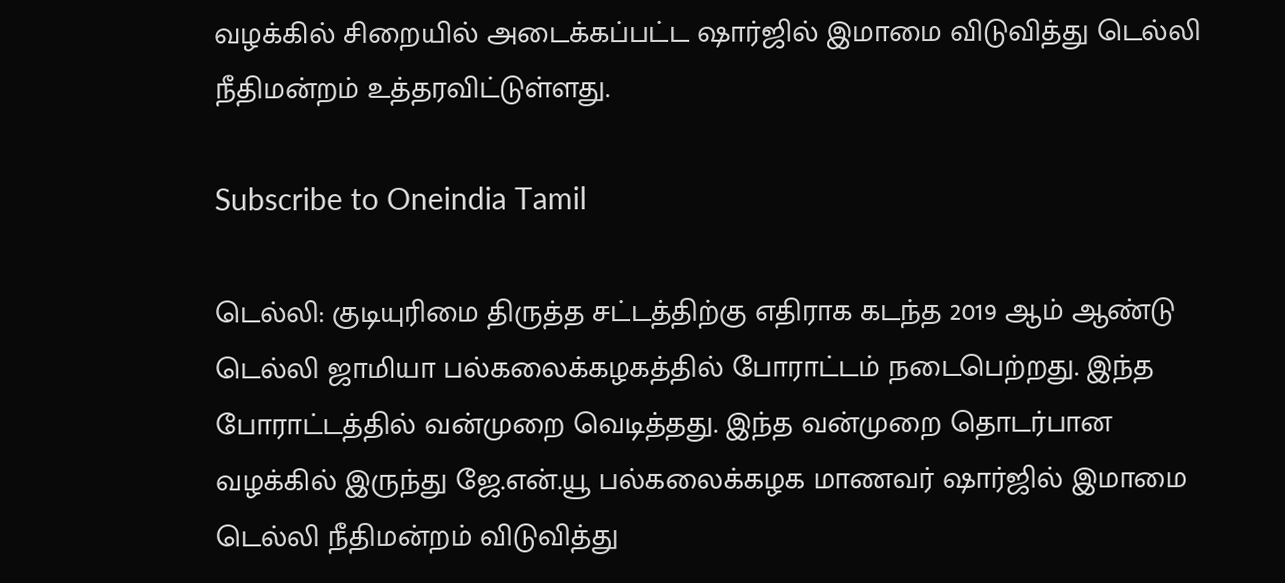வழக்கில் சிறையில் அடைக்கப்பட்ட ஷார்ஜில் இமாமை விடுவித்து டெல்லி நீதிமன்றம் உத்தரவிட்டுள்ளது.

Subscribe to Oneindia Tamil

டெல்லி: குடியுரிமை திருத்த சட்டத்திற்கு எதிராக கடந்த 2019 ஆம் ஆண்டு டெல்லி ஜாமியா பல்கலைக்கழகத்தில் போராட்டம் நடைபெற்றது. இந்த போராட்டத்தில் வன்முறை வெடித்தது. இந்த வன்முறை தொடர்பான வழக்கில் இருந்து ஜே.என்.யூ பல்கலைக்கழக மாணவர் ஷார்ஜில் இமாமை டெல்லி நீதிமன்றம் விடுவித்து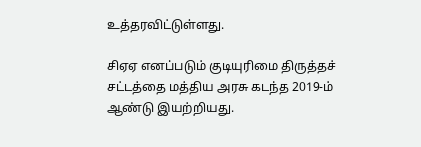உத்தரவிட்டுள்ளது.

சிஏஏ எனப்படும் குடியுரிமை திருத்தச் சட்டத்தை மத்திய அரசு கடந்த 2019-ம் ஆண்டு இயற்றியது.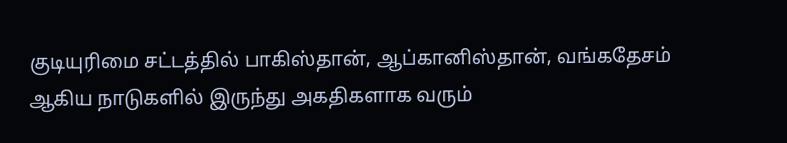குடியுரிமை சட்டத்தில் பாகிஸ்தான், ஆப்கானிஸ்தான், வங்கதேசம் ஆகிய நாடுகளில் இருந்து அகதிகளாக வரும்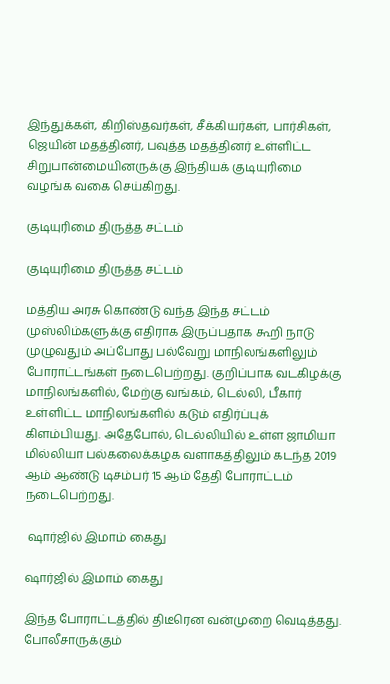இந்துக்கள், கிறிஸ்தவர்கள், சீக்கியர்கள், பார்சிகள், ஜெயின் மதத்தினர், பவுத்த மதத்தினர் உள்ளிட்ட சிறுபான்மையினருக்கு இந்தியக் குடியுரிமை வழங்க வகை செய்கிறது.

குடியுரிமை திருத்த சட்டம்

குடியுரிமை திருத்த சட்டம்

மத்திய அரசு கொண்டு வந்த இந்த சட்டம் முஸ்லிம்களுக்கு எதிராக இருப்பதாக கூறி நாடு முழுவதும் அப்போது பல்வேறு மாநிலங்களிலும் போராட்டங்கள் நடைபெற்றது. குறிப்பாக வடகிழக்கு மாநிலங்களில், மேற்கு வங்கம், டெல்லி, பீகார் உள்ளிட்ட மாநிலங்களில் கடும் எதிர்ப்புக் கிளம்பியது. அதேபோல், டெல்லியில் உள்ள ஜாமியா மில்லியா பல்கலைக்கழக வளாகத்திலும் கடந்த 2019 ஆம் ஆண்டு டிசம்பர் 15 ஆம் தேதி போராட்டம் நடைபெற்றது.

 ஷார்ஜில் இமாம் கைது

ஷார்ஜில் இமாம் கைது

இந்த போராட்டத்தில் திடீரென வன்முறை வெடித்தது. போலீசாருக்கும்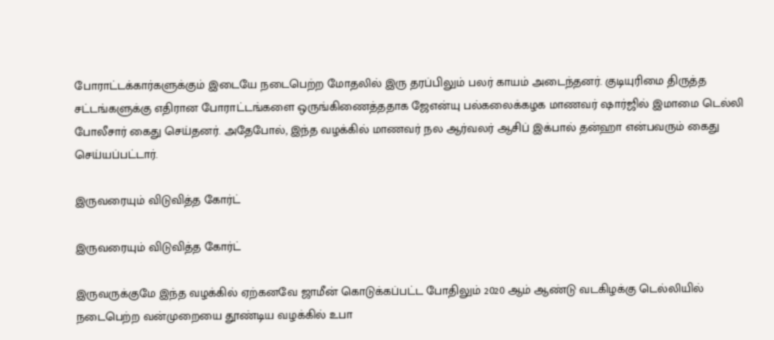போராட்டக்கார்களுக்கும் இடையே நடைபெற்ற மோதலில் இரு தரப்பிலும் பலர் காயம் அடைந்தனர். குடியுரிமை திருத்த சட்டங்களுக்கு எதிரான போராட்டங்களை ஒருங்கிணைத்ததாக ஜேஎன்யு பல்கலைக்கழக மாணவர் ஷார்ஜில் இமாமை டெல்லி போலீசார் கைது செய்தனர். அதேபோல், இந்த வழக்கில் மாணவர் நல ஆர்வலர் ஆசிப் இக்பால் தன்ஹா என்பவரும் கைது செய்யப்பட்டார்.

இருவரையும் விடுவித்த கோர்ட்

இருவரையும் விடுவித்த கோர்ட்

இருவருக்குமே இந்த வழக்கில் ஏற்கனவே ஜாமீன் கொடுக்கப்பட்ட போதிலும் 2020 ஆம் ஆண்டு வடகிழக்கு டெல்லியில் நடைபெற்ற வன்முறையை தூண்டிய வழக்கில் உபா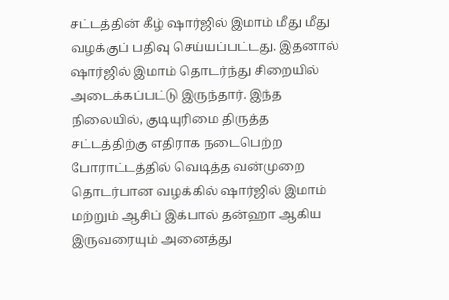சட்டத்தின் கீழ் ஷார்ஜில் இமாம் மீது மீது வழக்குப் பதிவு செய்யப்பட்டது. இதனால் ஷார்ஜில் இமாம் தொடர்ந்து சிறையில் அடைக்கப்பட்டு இருந்தார். இந்த நிலையில், குடியுரிமை திருத்த சட்டத்திற்கு எதிராக நடைபெற்ற போராட்டத்தில் வெடித்த வன்முறை தொடர்பான வழக்கில் ஷார்ஜில் இமாம் மற்றும் ஆசிப் இக்பால் தன்ஹா ஆகிய இருவரையும் அனைத்து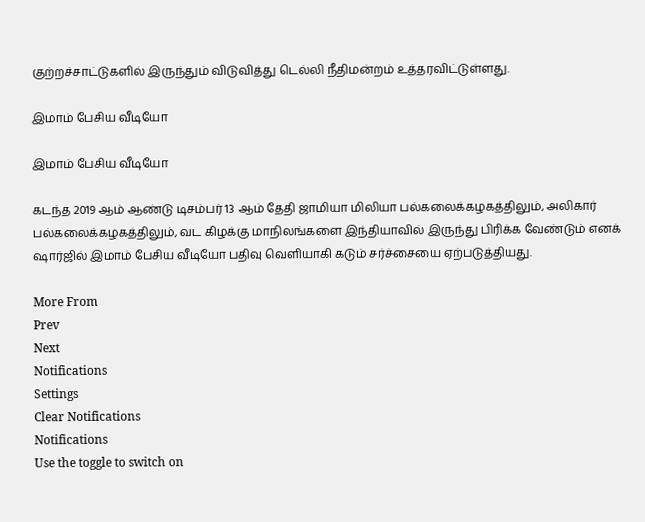குற்றச்சாட்டுகளில் இருந்தும் விடுவித்து டெல்லி நீதிமன்றம் உத்தரவிட்டுள்ளது.

இமாம் பேசிய வீடியோ

இமாம் பேசிய வீடியோ

கடந்த 2019 ஆம் ஆண்டு டிசம்பர் 13 ஆம் தேதி ஜாமியா மிலியா பல்கலைக்கழகத்திலும், அலிகார் பல்கலைக்கழகத்திலும், வட கிழக்கு மாநிலங்களை இந்தியாவில் இருந்து பிரிக்க வேண்டும் எனக் ஷார்ஜில் இமாம் பேசிய வீடியோ பதிவு வெளியாகி கடும் சர்ச்சையை ஏற்படுத்தியது.

More From
Prev
Next
Notifications
Settings
Clear Notifications
Notifications
Use the toggle to switch on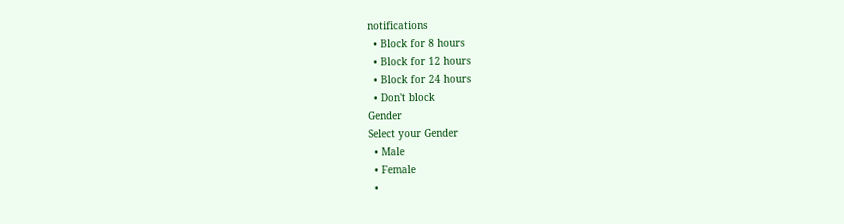notifications
  • Block for 8 hours
  • Block for 12 hours
  • Block for 24 hours
  • Don't block
Gender
Select your Gender
  • Male
  • Female
  •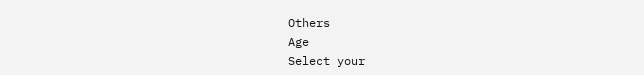Others
Age
Select your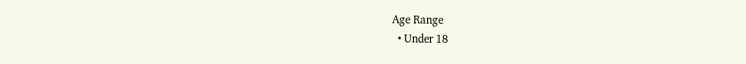Age Range
  • Under 18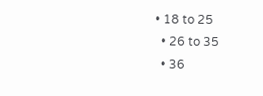• 18 to 25
  • 26 to 35
  • 36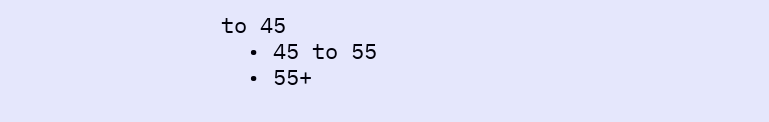to 45
  • 45 to 55
  • 55+